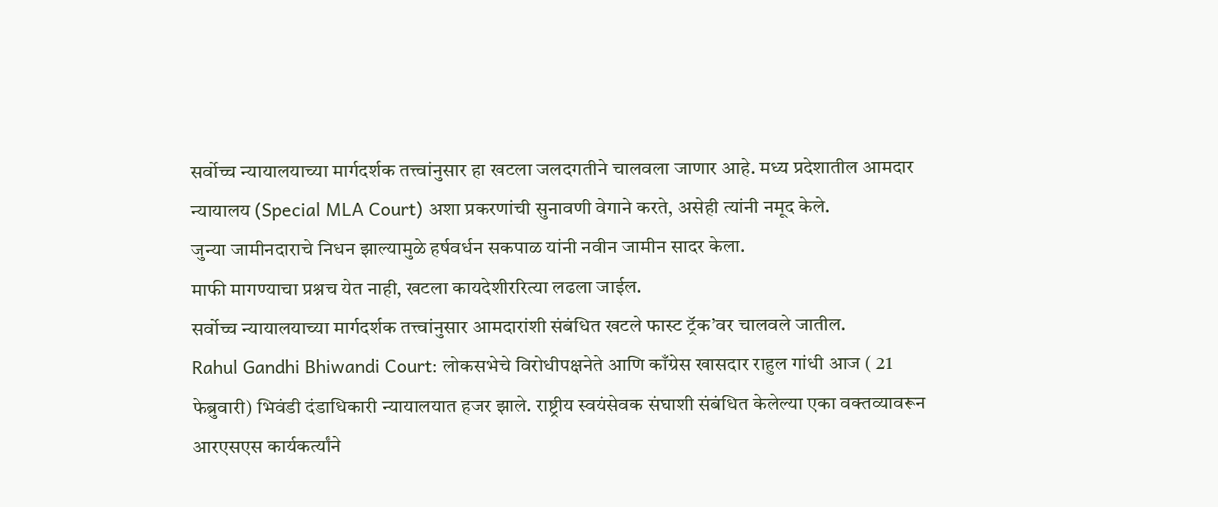सर्वोच्च न्यायालयाच्या मार्गदर्शक तत्त्वांनुसार हा खटला जलदगतीने चालवला जाणार आहे. मध्य प्रदेशातील आमदार न्यायालय (Special MLA Court) अशा प्रकरणांची सुनावणी वेगाने करते, असेही त्यांनी नमूद केले.
जुन्या जामीनदाराचे निधन झाल्यामुळे हर्षवर्धन सकपाळ यांनी नवीन जामीन सादर केला.
माफी मागण्याचा प्रश्नच येत नाही, खटला कायदेशीररित्या लढला जाईल.
सर्वोच्च न्यायालयाच्या मार्गदर्शक तत्त्वांनुसार आमदारांशी संबंधित खटले फास्ट ट्रॅक’वर चालवले जातील.
Rahul Gandhi Bhiwandi Court: लोकसभेचे विरोधीपक्षनेते आणि काँग्रेस खासदार राहुल गांधी आज ( 21 फेब्रुवारी) भिवंडी दंडाधिकारी न्यायालयात हजर झाले. राष्ट्रीय स्वयंसेवक संघाशी संबंधित केलेल्या एका वक्तव्यावरून आरएसएस कार्यकर्त्यांने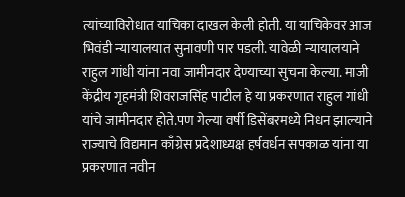त्यांच्याविरोधात याचिका दाखल केली होती. या याचिकेवर आज भिवंडी न्यायालयात सुनावणी पार पडली. यावेळी न्यायालयाने राहुल गांधी यांना नवा जामीनदार देण्याच्या सुचना केल्या. माजी केंद्रीय गृहमंत्री शिवराजसिंह पाटील हे या प्रकरणात राहुल गांधी यांचे जामीनदार होते.पण गेल्या वर्षी डिसेंबरमध्ये निधन झाल्याने राज्याचे विद्यमान काँग्रेस प्रदेशाध्यक्ष हर्षवर्धन सपकाळ यांना या प्रकरणात नवीन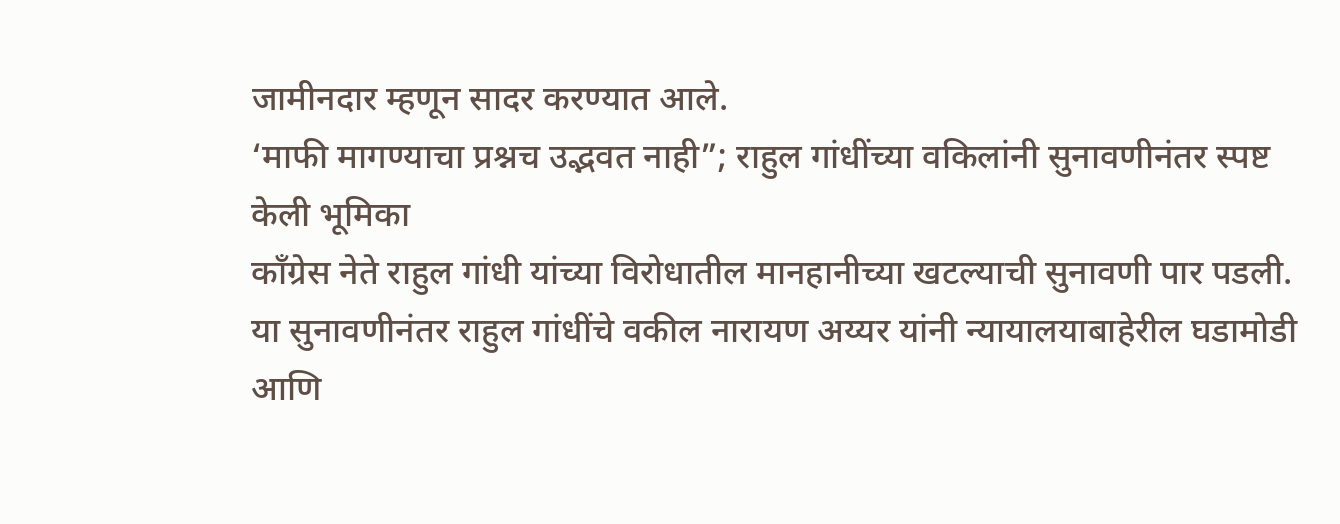जामीनदार म्हणून सादर करण्यात आले.
‘माफी मागण्याचा प्रश्नच उद्भवत नाही”; राहुल गांधींच्या वकिलांनी सुनावणीनंतर स्पष्ट केली भूमिका
काँग्रेस नेते राहुल गांधी यांच्या विरोधातील मानहानीच्या खटल्याची सुनावणी पार पडली. या सुनावणीनंतर राहुल गांधींचे वकील नारायण अय्यर यांनी न्यायालयाबाहेरील घडामोडी आणि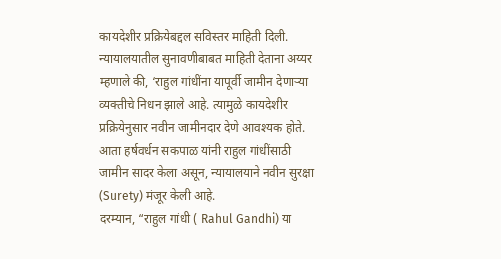कायदेशीर प्रक्रियेबद्दल सविस्तर माहिती दिली. न्यायालयातील सुनावणीबाबत माहिती देताना अय्यर म्हणाले की, ‘राहुल गांधींना यापूर्वी जामीन देणाऱ्या व्यक्तीचे निधन झाले आहे. त्यामुळे कायदेशीर प्रक्रियेनुसार नवीन जामीनदार देणे आवश्यक होते. आता हर्षवर्धन सकपाळ यांनी राहुल गांधींसाठी जामीन सादर केला असून, न्यायालयाने नवीन सुरक्षा (Surety) मंजूर केली आहे.
दरम्यान, “राहुल गांधी ( Rahul Gandhi) या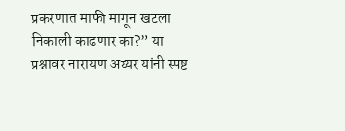प्रकरणात माफी मागून खटला निकाली काढणार का?” या प्रश्नावर नारायण अय्यर यांनी स्पष्ट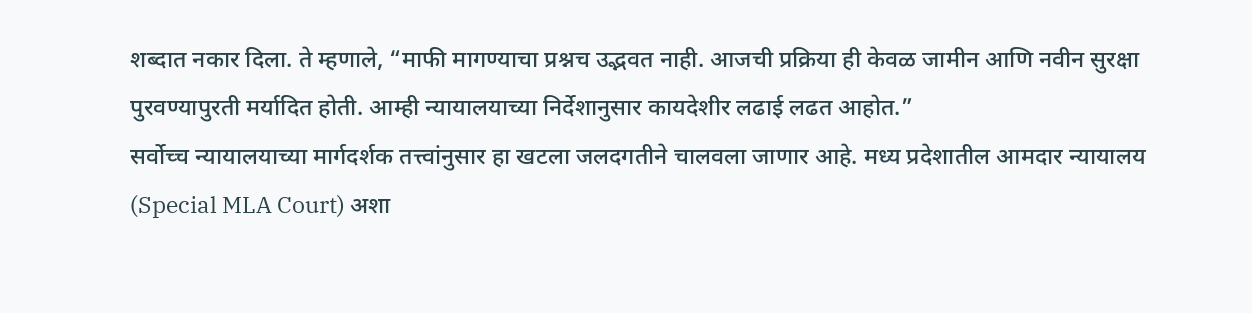शब्दात नकार दिला. ते म्हणाले, “माफी मागण्याचा प्रश्नच उद्भवत नाही. आजची प्रक्रिया ही केवळ जामीन आणि नवीन सुरक्षा पुरवण्यापुरती मर्यादित होती. आम्ही न्यायालयाच्या निर्देशानुसार कायदेशीर लढाई लढत आहोत.”
सर्वोच्च न्यायालयाच्या मार्गदर्शक तत्त्वांनुसार हा खटला जलदगतीने चालवला जाणार आहे. मध्य प्रदेशातील आमदार न्यायालय (Special MLA Court) अशा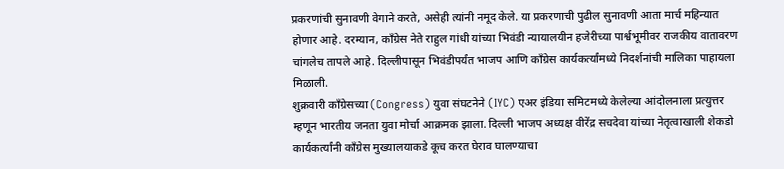प्रकरणांची सुनावणी वेगाने करते, असेही त्यांनी नमूद केले. या प्रकरणाची पुढील सुनावणी आता मार्च महिन्यात होणार आहे. दरम्यान, काँग्रेस नेते राहुल गांधी यांच्या भिवंडी न्यायालयीन हजेरीच्या पार्श्वभूमीवर राजकीय वातावरण चांगलेच तापले आहे. दिल्लीपासून भिवंडीपर्यंत भाजप आणि काँग्रेस कार्यकर्त्यांमध्ये निदर्शनांची मालिका पाहायला मिळाली.
शुक्रवारी काँग्रेसच्या (Congress) युवा संघटनेने (IYC) एअर इंडिया समिटमध्ये केलेल्या आंदोलनाला प्रत्युत्तर म्हणून भारतीय जनता युवा मोर्चा आक्रमक झाला. दिल्ली भाजप अध्यक्ष वीरेंद्र सचदेवा यांच्या नेतृत्वाखाली शेकडो कार्यकर्त्यांनी काँग्रेस मुख्यालयाकडे कूच करत घेराव घालण्याचा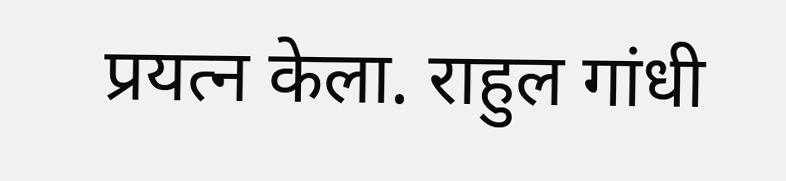प्रयत्न केला. राहुल गांधी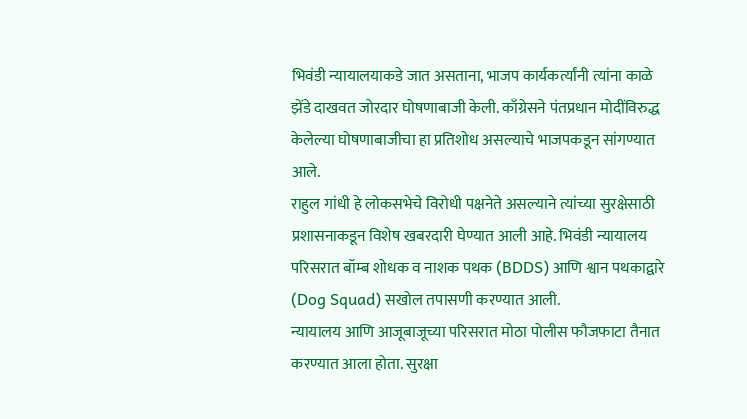भिवंडी न्यायालयाकडे जात असताना, भाजप कार्यकर्त्यांनी त्यांना काळे झेंडे दाखवत जोरदार घोषणाबाजी केली. काँग्रेसने पंतप्रधान मोदींविरुद्ध केलेल्या घोषणाबाजीचा हा प्रतिशोध असल्याचे भाजपकडून सांगण्यात आले.
राहुल गांधी हे लोकसभेचे विरोधी पक्षनेते असल्याने त्यांच्या सुरक्षेसाठी प्रशासनाकडून विशेष खबरदारी घेण्यात आली आहे. भिवंडी न्यायालय परिसरात बॉम्ब शोधक व नाशक पथक (BDDS) आणि श्वान पथकाद्वारे (Dog Squad) सखोल तपासणी करण्यात आली.
न्यायालय आणि आजूबाजूच्या परिसरात मोठा पोलीस फौजफाटा तैनात करण्यात आला होता. सुरक्षा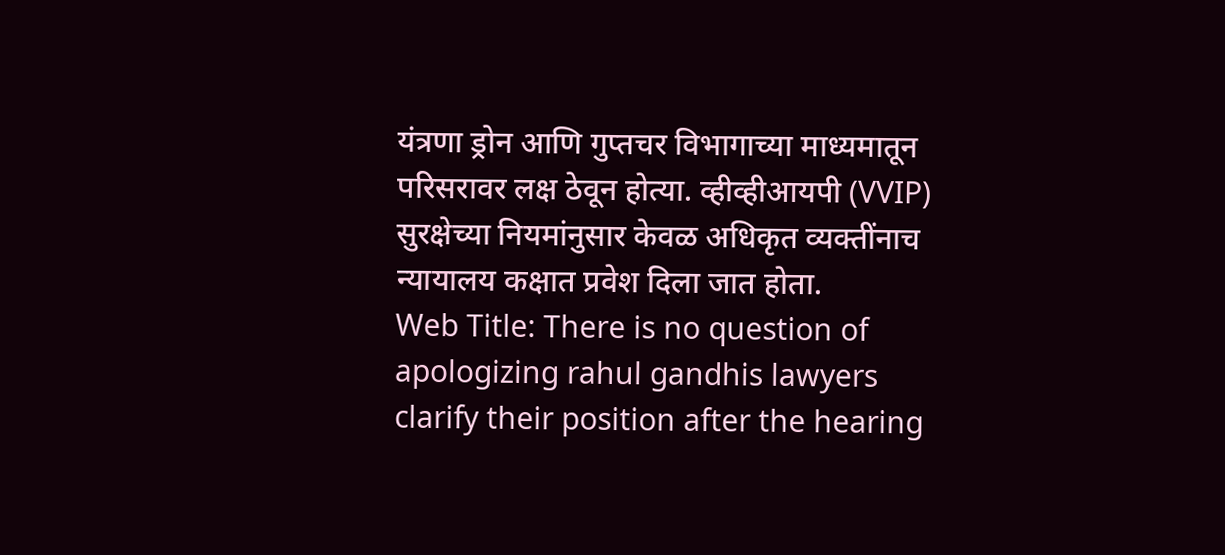यंत्रणा ड्रोन आणि गुप्तचर विभागाच्या माध्यमातून परिसरावर लक्ष ठेवून होत्या. व्हीव्हीआयपी (VVIP) सुरक्षेच्या नियमांनुसार केवळ अधिकृत व्यक्तींनाच न्यायालय कक्षात प्रवेश दिला जात होता.
Web Title: There is no question of apologizing rahul gandhis lawyers clarify their position after the hearing